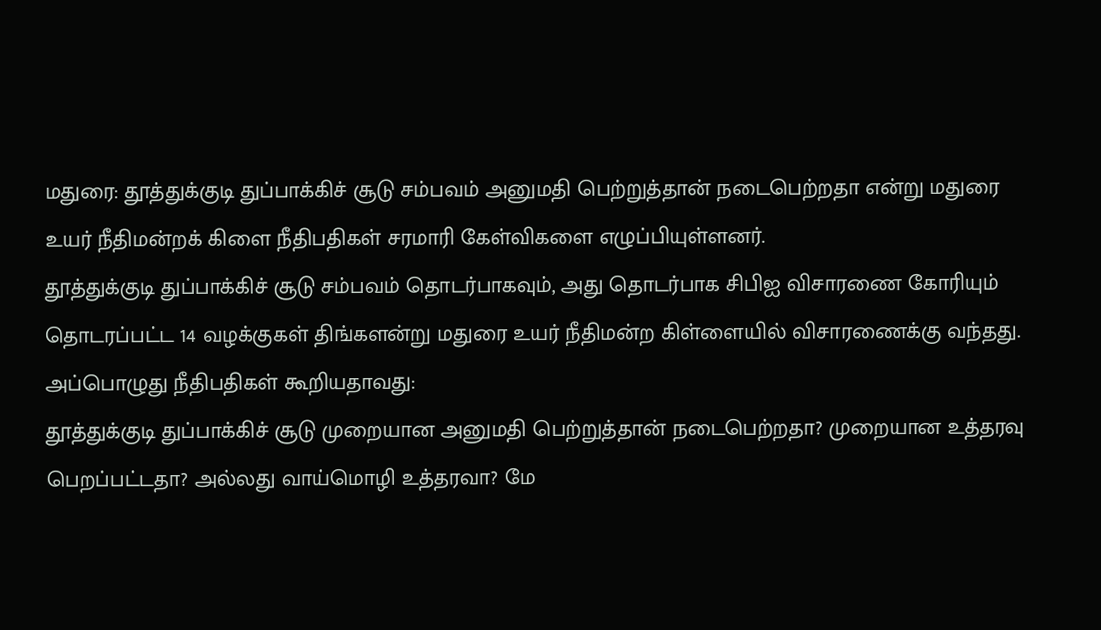மதுரை: தூத்துக்குடி துப்பாக்கிச் சூடு சம்பவம் அனுமதி பெற்றுத்தான் நடைபெற்றதா என்று மதுரை உயர் நீதிமன்றக் கிளை நீதிபதிகள் சரமாரி கேள்விகளை எழுப்பியுள்ளனர்.
தூத்துக்குடி துப்பாக்கிச் சூடு சம்பவம் தொடர்பாகவும், அது தொடர்பாக சிபிஐ விசாரணை கோரியும் தொடரப்பட்ட 14 வழக்குகள் திங்களன்று மதுரை உயர் நீதிமன்ற கிள்ளையில் விசாரணைக்கு வந்தது. அப்பொழுது நீதிபதிகள் கூறியதாவது:
தூத்துக்குடி துப்பாக்கிச் சூடு முறையான அனுமதி பெற்றுத்தான் நடைபெற்றதா? முறையான உத்தரவு பெறப்பட்டதா? அல்லது வாய்மொழி உத்தரவா? மே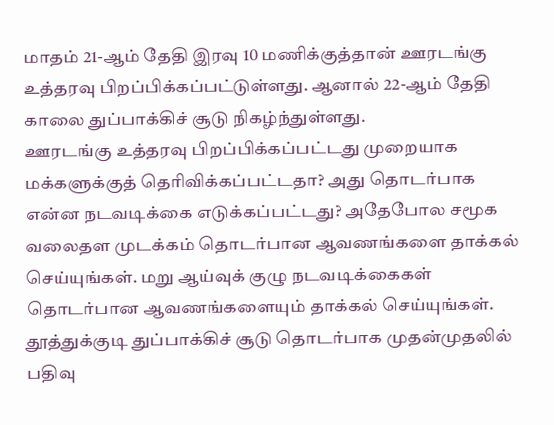மாதம் 21-ஆம் தேதி இரவு 10 மணிக்குத்தான் ஊரடங்கு உத்தரவு பிறப்பிக்கப்பட்டுள்ளது. ஆனால் 22-ஆம் தேதி காலை துப்பாக்கிச் சூடு நிகழ்ந்துள்ளது.
ஊரடங்கு உத்தரவு பிறப்பிக்கப்பட்டது முறையாக மக்களுக்குத் தெரிவிக்கப்பட்டதா? அது தொடர்பாக என்ன நடவடிக்கை எடுக்கப்பட்டது? அதேபோல சமூக வலைதள முடக்கம் தொடர்பான ஆவணங்களை தாக்கல் செய்யுங்கள். மறு ஆய்வுக் குழு நடவடிக்கைகள் தொடர்பான ஆவணங்களையும் தாக்கல் செய்யுங்கள்.
தூத்துக்குடி துப்பாக்கிச் சூடு தொடர்பாக முதன்முதலில் பதிவு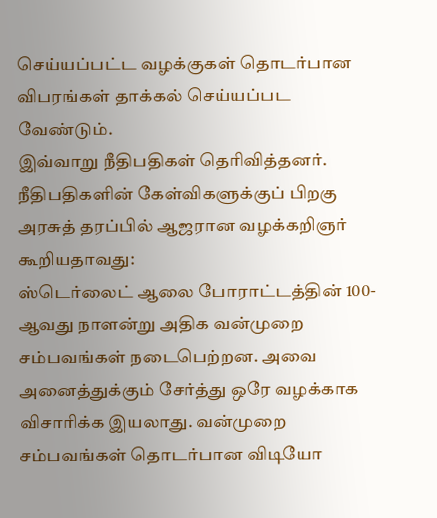செய்யப்பட்ட வழக்குகள் தொடர்பான விபரங்கள் தாக்கல் செய்யப்பட வேண்டும்.
இவ்வாறு நீதிபதிகள் தெரிவித்தனர்.
நீதிபதிகளின் கேள்விகளுக்குப் பிறகு அரசுத் தரப்பில் ஆஜரான வழக்கறிஞர் கூறியதாவது:
ஸ்டெர்லைட் ஆலை போராட்டத்தின் 100-ஆவது நாளன்று அதிக வன்முறை சம்பவங்கள் நடைபெற்றன. அவை அனைத்துக்கும் சேர்த்து ஒரே வழக்காக விசாரிக்க இயலாது. வன்முறை சம்பவங்கள் தொடர்பான விடியோ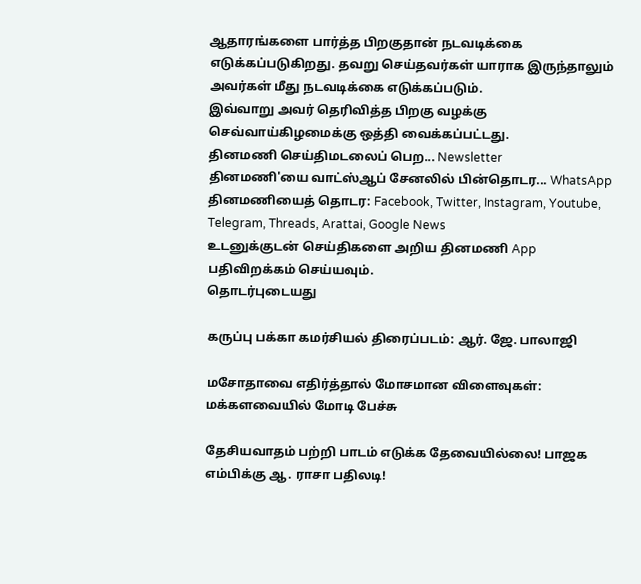ஆதாரங்களை பார்த்த பிறகுதான் நடவடிக்கை எடுக்கப்படுகிறது. தவறு செய்தவர்கள் யாராக இருந்தாலும் அவர்கள் மீது நடவடிக்கை எடுக்கப்படும்.
இவ்வாறு அவர் தெரிவித்த பிறகு வழக்கு செவ்வாய்கிழமைக்கு ஒத்தி வைக்கப்பட்டது.
தினமணி செய்திமடலைப் பெற... Newsletter
தினமணி'யை வாட்ஸ்ஆப் சேனலில் பின்தொடர... WhatsApp
தினமணியைத் தொடர: Facebook, Twitter, Instagram, Youtube, Telegram, Threads, Arattai, Google News
உடனுக்குடன் செய்திகளை அறிய தினமணி App பதிவிறக்கம் செய்யவும்.
தொடர்புடையது

கருப்பு பக்கா கமர்சியல் திரைப்படம்: ஆர். ஜே. பாலாஜி

மசோதாவை எதிர்த்தால் மோசமான விளைவுகள்: மக்களவையில் மோடி பேச்சு

தேசியவாதம் பற்றி பாடம் எடுக்க தேவையில்லை! பாஜக எம்பிக்கு ஆ. ராசா பதிலடி!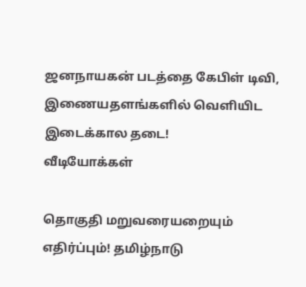ஜனநாயகன் படத்தை கேபிள் டிவி, இணையதளங்களில் வெளியிட இடைக்கால தடை!
வீடியோக்கள்

தொகுதி மறுவரையறையும் எதிர்ப்பும்! தமிழ்நாடு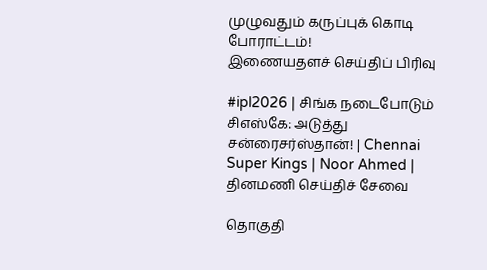முழுவதும் கருப்புக் கொடி போராட்டம்!
இணையதளச் செய்திப் பிரிவு

#ipl2026 | சிங்க நடைபோடும் சிஎஸ்கே: அடுத்து சன்ரைசர்ஸ்தான்! | Chennai Super Kings | Noor Ahmed |
தினமணி செய்திச் சேவை

தொகுதி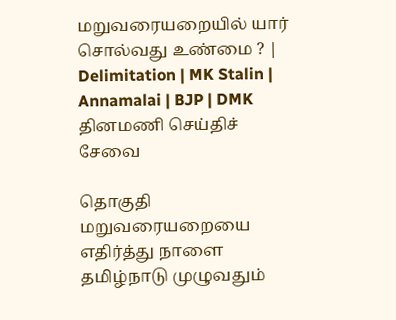மறுவரையறையில் யார் சொல்வது உண்மை ? | Delimitation | MK Stalin | Annamalai | BJP | DMK
தினமணி செய்திச் சேவை

தொகுதி மறுவரையறையை எதிர்த்து நாளை தமிழ்நாடு முழுவதும்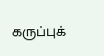கருப்புக்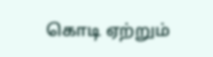கொடி ஏற்றும்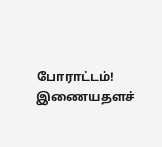போராட்டம்!
இணையதளச்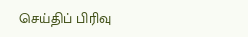செய்திப் பிரிவு